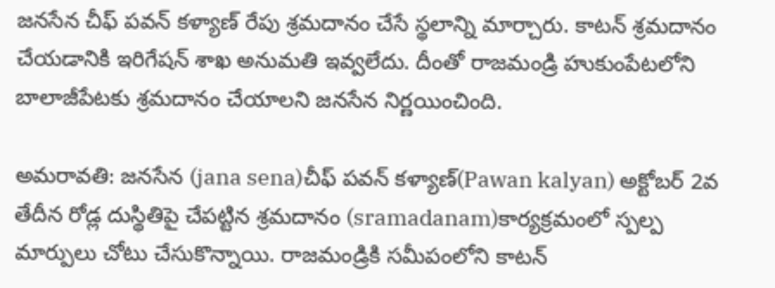జనసేన చీఫ్ పవన్ కళ్యాణ్ రేపు శ్రమదానం చేసే స్థలాన్ని మార్చారు. కాటన్ శ్రమదానం చేయడానికి ఇరిగేషన్ శాఖ అనుమతి ఇవ్వలేదు. దీంతో రాజమండ్రి హుకుంపేటలోని బాలాజీపేటకు శ్రమదానం చేయాలని జనసేన నిర్ణయించింది.

అమరావతి: జనసేన (jana sena)చీఫ్ పవన్ కళ్యాణ్(Pawan kalyan) అక్టోబర్ 2వ తేదీన రోడ్ల దుస్థితిపై చేపట్టిన శ్రమదానం (sramadanam)కార్యక్రమంలో స్పల్ప మార్పులు చోటు చేసుకొన్నాయి. రాజమండ్రికి సమీపంలోని కాటన్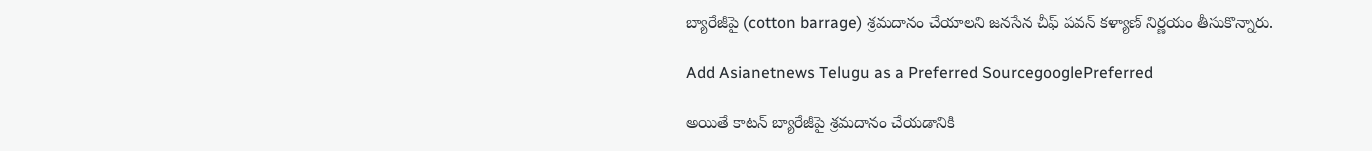బ్యారేజీపై (cotton barrage) శ్రమదానం చేయాలని జనసేన చీఫ్ పవన్ కళ్యాణ్ నిర్ణయం తీసుకొన్నారు.

Add Asianetnews Telugu as a Preferred SourcegooglePreferred

అయితే కాటన్ బ్యారేజీపై శ్రమదానం చేయడానికి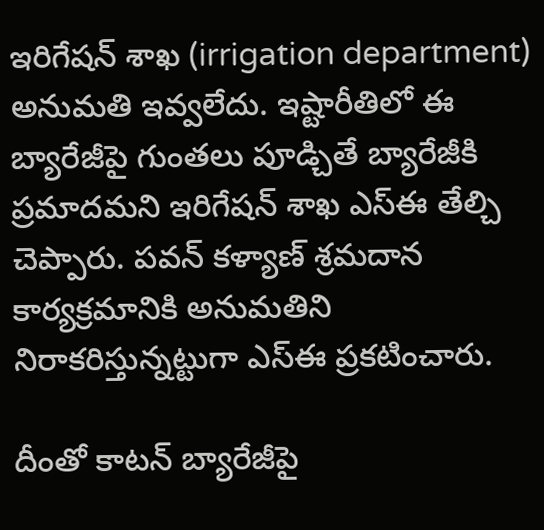ఇరిగేషన్ శాఖ (irrigation department) అనుమతి ఇవ్వలేదు. ఇష్టారీతిలో ఈ బ్యారేజీపై గుంతలు పూడ్చితే బ్యారేజీకి ప్రమాదమని ఇరిగేషన్ శాఖ ఎస్ఈ తేల్చి చెప్పారు. పవన్ కళ్యాణ్ శ్రమదాన కార్యక్రమానికి అనుమతిని నిరాకరిస్తున్నట్టుగా ఎస్ఈ ప్రకటించారు.

దీంతో కాటన్ బ్యారేజీపై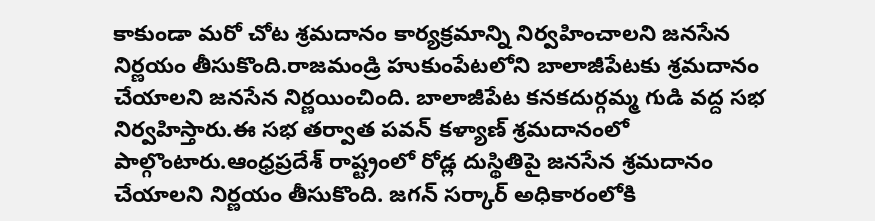కాకుండా మరో చోట శ్రమదానం కార్యక్రమాన్ని నిర్వహించాలని జనసేన నిర్ణయం తీసుకొంది.రాజమండ్రి హుకుంపేటలోని బాలాజీపేటకు శ్రమదానం చేయాలని జనసేన నిర్ణయించింది. బాలాజీపేట కనకదుర్గమ్మ గుడి వద్ద సభ నిర్వహిస్తారు.ఈ సభ తర్వాత పవన్ కళ్యాణ్ శ్రమదానంలో పాల్గొంటారు.ఆంధ్రప్రదేశ్ రాష్ట్రంలో రోడ్ల దుస్థితిపై జనసేన శ్రమదానం చేయాలని నిర్ణయం తీసుకొంది. జగన్ సర్కార్ అధికారంలోకి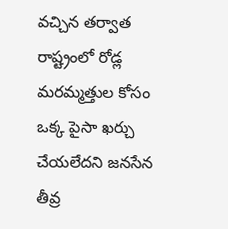వచ్చిన తర్వాత రాష్ట్రంలో రోడ్ల మరమ్మత్తుల కోసం ఒక్క పైసా ఖర్చు చేయలేదని జనసేన తీవ్ర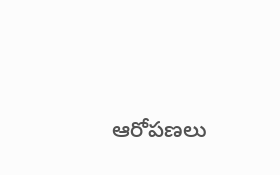ఆరోపణలు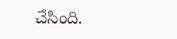చేసింది.